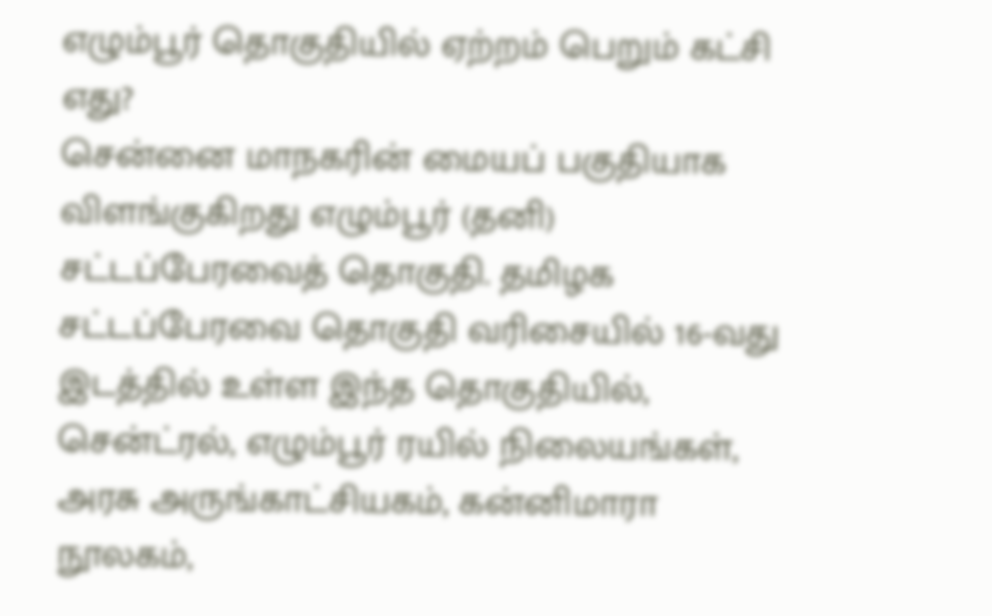எழும்பூர் தொகுதியில் ஏற்றம் பெறும் கட்சி எது?
சென்னை மாநகரின் மையப் பகுதியாக விளங்குகிறது எழும்பூர் (தனி) சட்டப்பேரவைத் தொகுதி. தமிழக சட்டப்பேரவை தொகுதி வரிசையில் 16-வது இடத்தில் உள்ள இந்த தொகுதியில், சென்ட்ரல், எழும்பூர் ரயில் நிலையங்கள், அரசு அருங்காட்சியகம், கன்னிமாரா நூலகம்,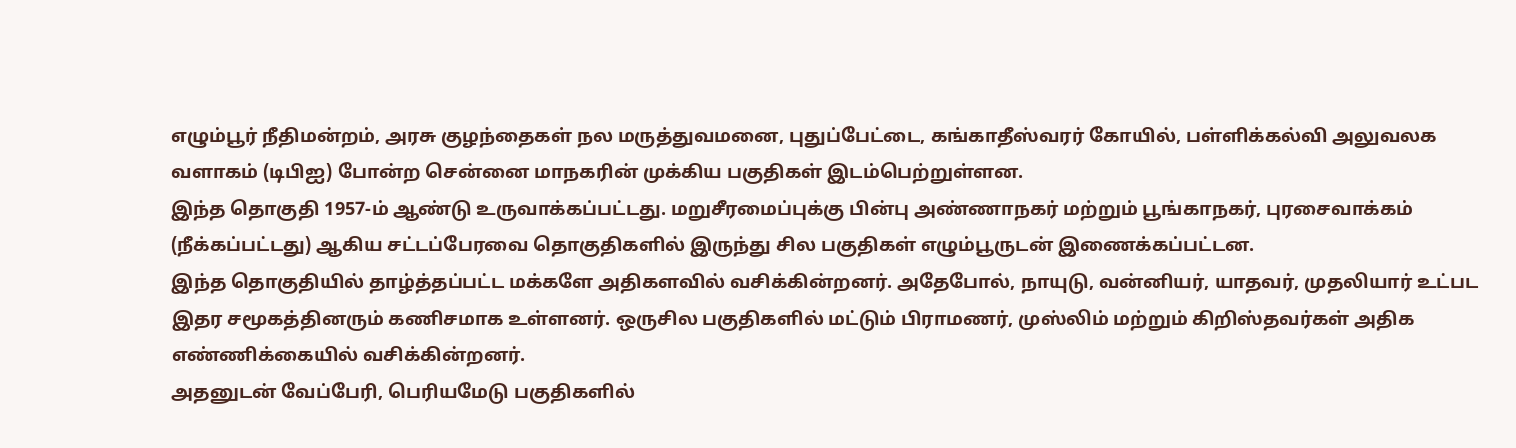எழும்பூர் நீதிமன்றம், அரசு குழந்தைகள் நல மருத்துவமனை, புதுப்பேட்டை, கங்காதீஸ்வரர் கோயில், பள்ளிக்கல்வி அலுவலக வளாகம் (டிபிஐ) போன்ற சென்னை மாநகரின் முக்கிய பகுதிகள் இடம்பெற்றுள்ளன.
இந்த தொகுதி 1957-ம் ஆண்டு உருவாக்கப்பட்டது. மறுசீரமைப்புக்கு பின்பு அண்ணாநகர் மற்றும் பூங்காநகர், புரசைவாக்கம் (நீக்கப்பட்டது) ஆகிய சட்டப்பேரவை தொகுதிகளில் இருந்து சில பகுதிகள் எழும்பூருடன் இணைக்கப்பட்டன.
இந்த தொகுதியில் தாழ்த்தப்பட்ட மக்களே அதிகளவில் வசிக்கின்றனர். அதேபோல், நாயுடு, வன்னியர், யாதவர், முதலியார் உட்பட இதர சமூகத்தினரும் கணிசமாக உள்ளனர். ஒருசில பகுதிகளில் மட்டும் பிராமணர், முஸ்லிம் மற்றும் கிறிஸ்தவர்கள் அதிக எண்ணிக்கையில் வசிக்கின்றனர்.
அதனுடன் வேப்பேரி, பெரியமேடு பகுதிகளில்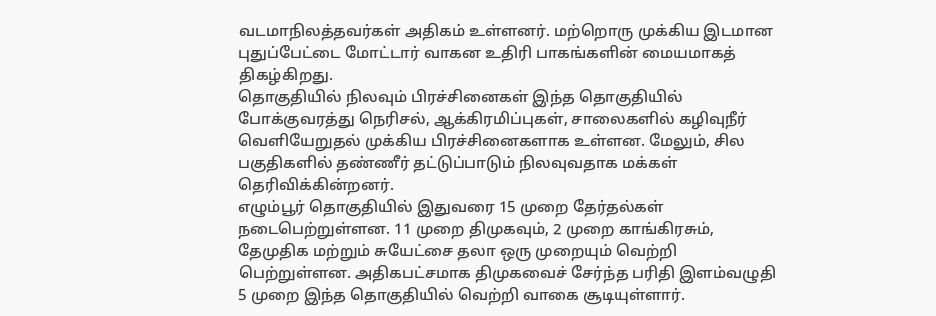வடமாநிலத்தவர்கள் அதிகம் உள்ளனர். மற்றொரு முக்கிய இடமான புதுப்பேட்டை மோட்டார் வாகன உதிரி பாகங்களின் மையமாகத் திகழ்கிறது.
தொகுதியில் நிலவும் பிரச்சினைகள் இந்த தொகுதியில் போக்குவரத்து நெரிசல், ஆக்கிரமிப்புகள், சாலைகளில் கழிவுநீர் வெளியேறுதல் முக்கிய பிரச்சினைகளாக உள்ளன. மேலும், சில பகுதிகளில் தண்ணீர் தட்டுப்பாடும் நிலவுவதாக மக்கள் தெரிவிக்கின்றனர்.
எழும்பூர் தொகுதியில் இதுவரை 15 முறை தேர்தல்கள் நடைபெற்றுள்ளன. 11 முறை திமுகவும், 2 முறை காங்கிரசும், தேமுதிக மற்றும் சுயேட்சை தலா ஒரு முறையும் வெற்றி பெற்றுள்ளன. அதிகபட்சமாக திமுகவைச் சேர்ந்த பரிதி இளம்வழுதி 5 முறை இந்த தொகுதியில் வெற்றி வாகை சூடியுள்ளார்.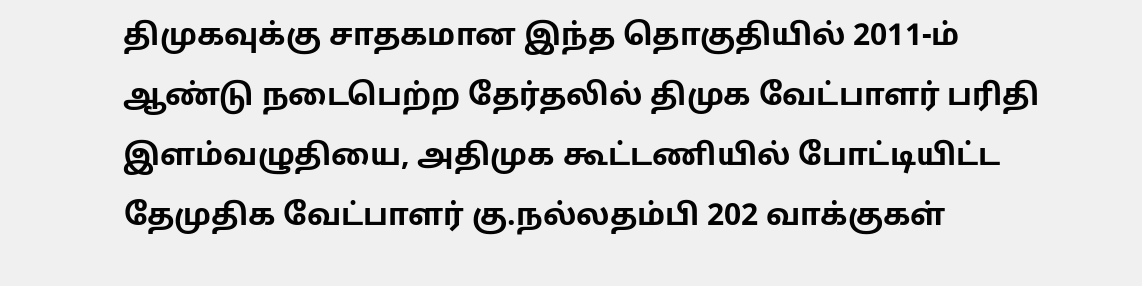திமுகவுக்கு சாதகமான இந்த தொகுதியில் 2011-ம் ஆண்டு நடைபெற்ற தேர்தலில் திமுக வேட்பாளர் பரிதி இளம்வழுதியை, அதிமுக கூட்டணியில் போட்டியிட்ட தேமுதிக வேட்பாளர் கு.நல்லதம்பி 202 வாக்குகள்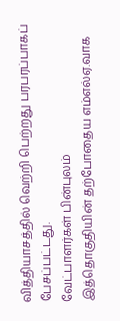வித்தியாசத்தில் வெற்றி பெற்றது பரபரப்பாகப் பேசப்பட்டது.
வேட்பாளர்கள் பின்புலம்
இத்தொகுதியின் தற்போதைய எம்எல்ஏ.வாக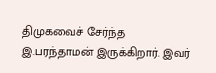திமுகவைச் சேர்ந்த இ.பரந்தாமன் இருக்கிறார். இவர்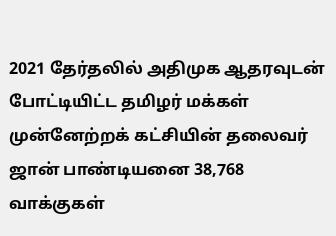2021 தேர்தலில் அதிமுக ஆதரவுடன் போட்டியிட்ட தமிழர் மக்கள் முன்னேற்றக் கட்சியின் தலைவர் ஜான் பாண்டியனை 38,768 வாக்குகள்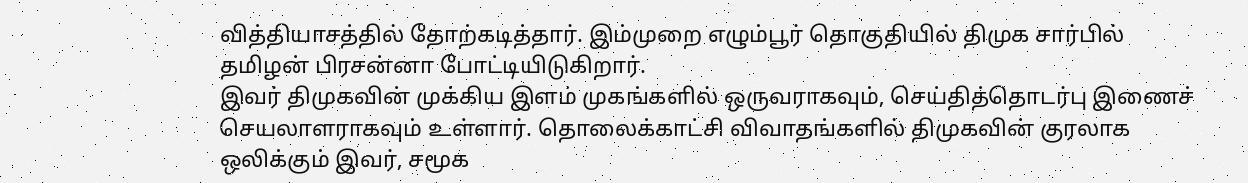வித்தியாசத்தில் தோற்கடித்தார். இம்முறை எழும்பூர் தொகுதியில் திமுக சார்பில் தமிழன் பிரசன்னா போட்டியிடுகிறார்.
இவர் திமுகவின் முக்கிய இளம் முகங்களில் ஒருவராகவும், செய்தித்தொடர்பு இணைச் செயலாளராகவும் உள்ளார். தொலைக்காட்சி விவாதங்களில் திமுகவின் குரலாக ஒலிக்கும் இவர், சமூக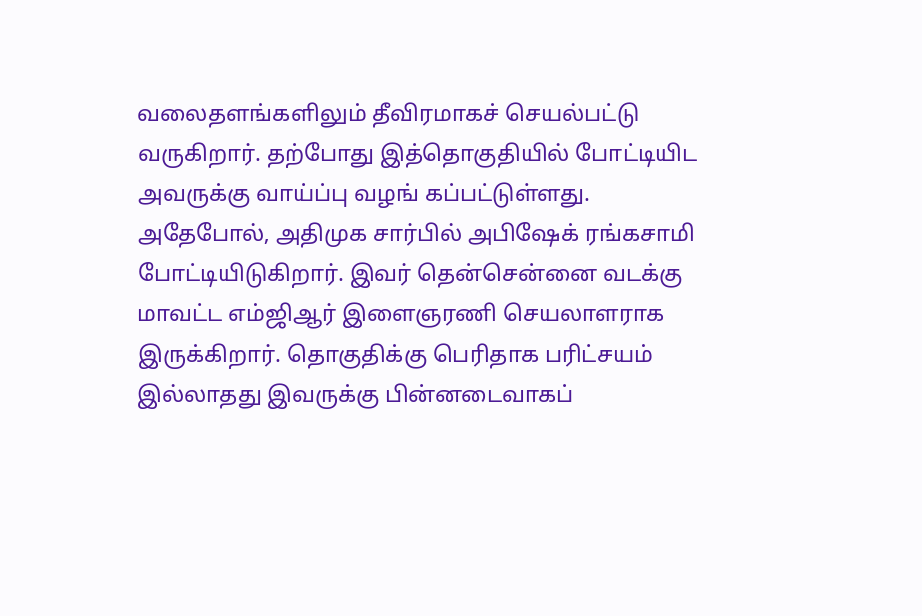வலைதளங்களிலும் தீவிரமாகச் செயல்பட்டு வருகிறார். தற்போது இத்தொகுதியில் போட்டியிட அவருக்கு வாய்ப்பு வழங் கப்பட்டுள்ளது.
அதேபோல், அதிமுக சார்பில் அபிஷேக் ரங்கசாமி போட்டியிடுகிறார். இவர் தென்சென்னை வடக்கு மாவட்ட எம்ஜிஆர் இளைஞரணி செயலாளராக இருக்கிறார். தொகுதிக்கு பெரிதாக பரிட்சயம் இல்லாதது இவருக்கு பின்னடைவாகப்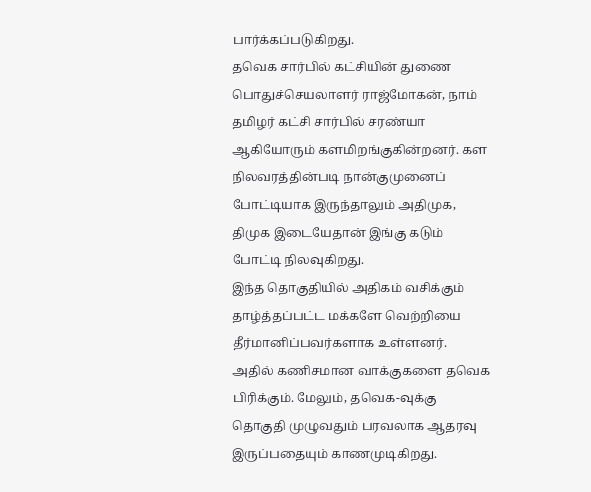பார்க்கப்படுகிறது.
தவெக சார்பில் கட்சியின் துணை பொதுச்செயலாளர் ராஜ்மோகன், நாம் தமிழர் கட்சி சார்பில் சரண்யா ஆகியோரும் களமிறங்குகின்றனர். கள நிலவரத்தின்படி நான்குமுனைப் போட்டியாக இருந்தாலும் அதிமுக, திமுக இடையேதான் இங்கு கடும் போட்டி நிலவுகிறது.
இந்த தொகுதியில் அதிகம் வசிக்கும் தாழ்த்தப்பட்ட மக்களே வெற்றியை தீர்மானிப்பவர்களாக உள்ளனர். அதில் கணிசமான வாக்குகளை தவெக பிரிக்கும். மேலும், தவெக-வுக்கு தொகுதி முழுவதும் பரவலாக ஆதரவு இருப்பதையும் காணமுடிகிறது.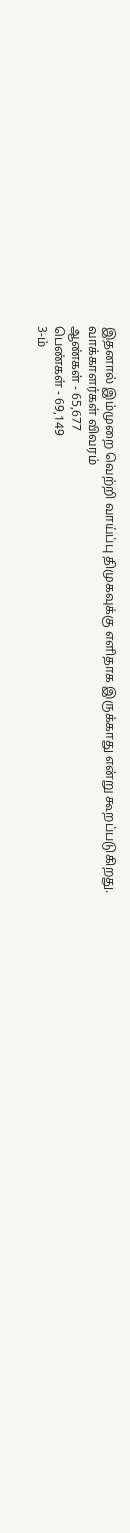இதனால் இம்முறை வெற்றி வாய்ப்பு திமுகவுக்கு எளிதாக இருக்காது என்று கூறப்படுகிறது.
வாக்காளர்கள் விவரம்
ஆண்கள் - 65,677
பெண்கள் - 69,149
3-ம்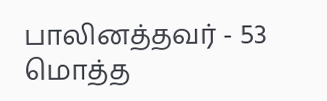பாலினத்தவர் - 53
மொத்த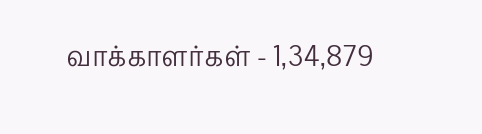வாக்காளர்கள் - 1,34,879